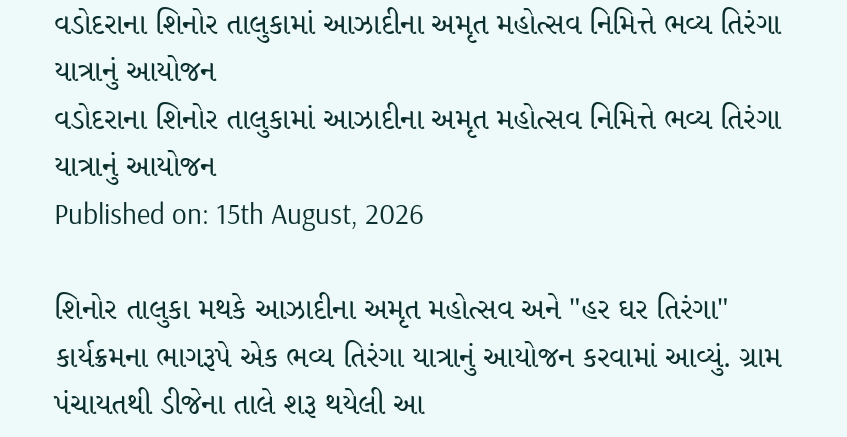વડોદરાના શિનોર તાલુકામાં આઝાદીના અમૃત મહોત્સવ નિમિત્તે ભવ્ય તિરંગા યાત્રાનું આયોજન
વડોદરાના શિનોર તાલુકામાં આઝાદીના અમૃત મહોત્સવ નિમિત્તે ભવ્ય તિરંગા યાત્રાનું આયોજન
Published on: 15th August, 2026

શિનોર તાલુકા મથકે આઝાદીના અમૃત મહોત્સવ અને "હર ઘર તિરંગા" કાર્યક્રમના ભાગરૂપે એક ભવ્ય તિરંગા યાત્રાનું આયોજન કરવામાં આવ્યું. ગ્રામ પંચાયતથી ડીજેના તાલે શરૂ થયેલી આ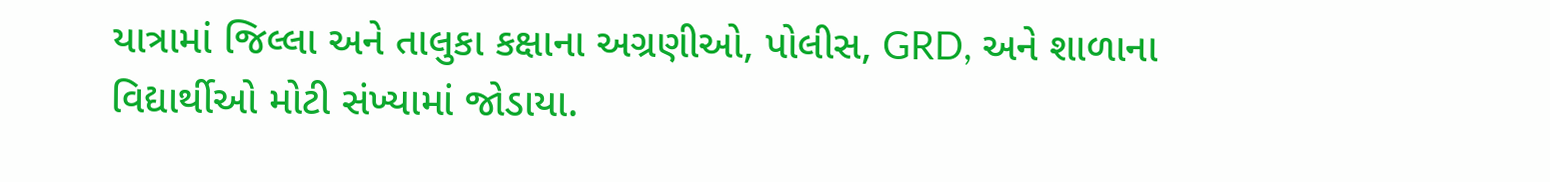યાત્રામાં જિલ્લા અને તાલુકા કક્ષાના અગ્રણીઓ, પોલીસ, GRD, અને શાળાના વિદ્યાર્થીઓ મોટી સંખ્યામાં જોડાયા.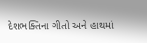દેશભક્તિના ગીતો અને હાથમાં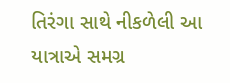તિરંગા સાથે નીકળેલી આ યાત્રાએ સમગ્ર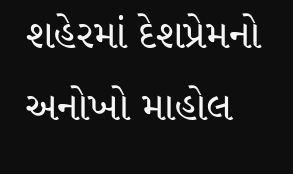શહેરમાં દેશપ્રેમનો અનોખો માહોલ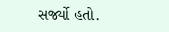સર્જ્યો હતો.